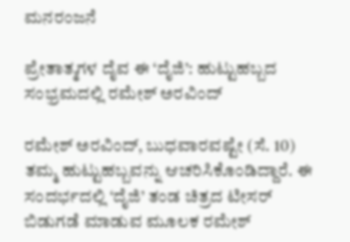ಮನರಂಜನೆ

ಪ್ರೇತಾತ್ಮಗಳ ದೈವ ಈ ‘ದೈಜಿ’: ಹುಟ್ಟುಹಬ್ಬದ ಸಂಭ್ರಮದಲ್ಲಿ ರಮೇಶ್‍ ಅರವಿಂದ್‍

ರಮೇಶ್‍ ಅರವಿಂದ್‍, ಬುಧವಾರವಷ್ಟೇ (ಸೆ. 10) ತಮ್ಮ ಹುಟ್ಟುಹಬ್ಬವನ್ನು ಆಚರಿಸಿಕೊಂಡಿದ್ದಾರೆ. ಈ ಸಂದರ್ಭದಲ್ಲಿ ‘ದೈಜಿ’ ತಂಡ ಚಿತ್ರದ ಟೀಸರ್ ಬಿಡುಗಡೆ ಮಾಡುವ ಮೂಲಕ ರಮೇಶ್‍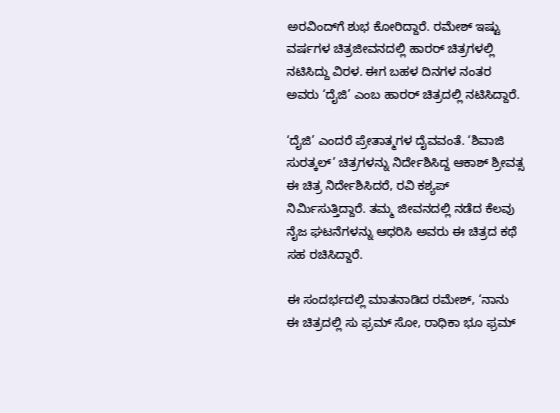ಅರವಿಂದ್‍ಗೆ ಶುಭ ಕೋರಿದ್ದಾರೆ. ರಮೇಶ್‍ ಇಷ್ಟು ವರ್ಷಗಳ ಚಿತ್ರಜೀವನದಲ್ಲಿ ಹಾರರ್ ಚಿತ್ರಗಳಲ್ಲಿ ನಟಿಸಿದ್ದು ವಿರಳ. ಈಗ ಬಹಳ ದಿನಗಳ ನಂತರ ಅವರು ‘ದೈಜಿ’ ಎಂಬ ಹಾರರ್ ಚಿತ್ರದಲ್ಲಿ ನಟಿಸಿದ್ದಾರೆ.

‘ದೈಜಿ’ ಎಂದರೆ ಪ್ರೇತಾತ್ಮಗಳ ದೈವವಂತೆ. ‘ಶಿವಾಜಿ ಸುರತ್ಕಲ್‍’ ಚಿತ್ರಗಳನ್ನು ನಿರ್ದೇಶಿಸಿದ್ದ ಆಕಾಶ್‍ ಶ್ರೀವತ್ಸ ಈ ಚಿತ್ರ ನಿರ್ದೇಶಿಸಿದರೆ, ರವಿ ಕಶ್ಯಪ್‍ ನಿರ್ಮಿಸುತ್ತಿದ್ದಾರೆ. ತಮ್ಮ ಜೀವನದಲ್ಲಿ ನಡೆದ ಕೆಲವು ನೈಜ ಘಟನೆಗಳನ್ನು ಆಧರಿಸಿ ಅವರು ಈ ಚಿತ್ರದ ಕಥೆ ಸಹ ರಚಿಸಿದ್ದಾರೆ.

ಈ ಸಂದರ್ಭದಲ್ಲಿ ಮಾತನಾಡಿದ ರಮೇಶ್‍, ‘ನಾನು ಈ ಚಿತ್ರದಲ್ಲಿ ಸು ಫ್ರಮ್‍ ಸೋ, ರಾಧಿಕಾ ಭೂ ಫ್ರಮ್‍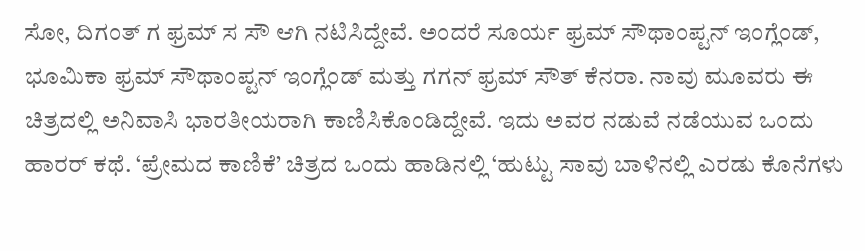ಸೋ, ದಿಗಂತ್‍ ಗ ಫ್ರಮ್‍ ಸ ಸೌ ಆಗಿ ನಟಿಸಿದ್ದೇವೆ. ಅಂದರೆ ಸೂರ್ಯ ಫ್ರಮ್‍ ಸೌಥಾಂಪ್ಟನ್‍ ಇಂಗ್ಲೆಂಡ್‍, ಭೂಮಿಕಾ ಫ್ರಮ್‍ ಸೌಥಾಂಪ್ಟನ್‍ ಇಂಗ್ಲೆಂಡ್‍ ಮತ್ತು ಗಗನ್ ಫ್ರಮ್‍ ಸೌತ್‍ ಕೆನರಾ. ನಾವು ಮೂವರು ಈ ಚಿತ್ರದಲ್ಲಿ ಅನಿವಾಸಿ ಭಾರತೀಯರಾಗಿ ಕಾಣಿಸಿಕೊಂಡಿದ್ದೇವೆ. ಇದು ಅವರ ನಡುವೆ ನಡೆಯುವ ಒಂದು ಹಾರರ್ ಕಥೆ. ‘ಪ್ರೇಮದ ಕಾಣಿಕೆ’ ಚಿತ್ರದ ಒಂದು ಹಾಡಿನಲ್ಲಿ ‘ಹುಟ್ಟು ಸಾವು ಬಾಳಿನಲ್ಲಿ ಎರಡು ಕೊನೆಗಳು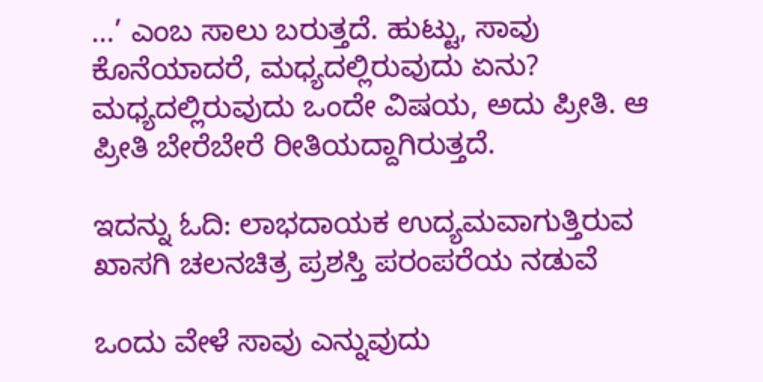…’ ಎಂಬ ಸಾಲು ಬರುತ್ತದೆ. ಹುಟ್ಟು, ಸಾವು ಕೊನೆಯಾದರೆ, ಮಧ್ಯದಲ್ಲಿರುವುದು ಏನು? ಮಧ್ಯದಲ್ಲಿರುವುದು ಒಂದೇ ವಿಷಯ, ಅದು ಪ್ರೀತಿ. ಆ ಪ್ರೀತಿ ಬೇರೆಬೇರೆ ರೀತಿಯದ್ದಾಗಿರುತ್ತದೆ.

ಇದನ್ನು ಓದಿ: ಲಾಭದಾಯಕ ಉದ್ಯಮವಾಗುತ್ತಿರುವ ಖಾಸಗಿ ಚಲನಚಿತ್ರ ಪ್ರಶಸ್ತಿ ಪರಂಪರೆಯ ನಡುವೆ

ಒಂದು ವೇಳೆ ಸಾವು ಎನ್ನುವುದು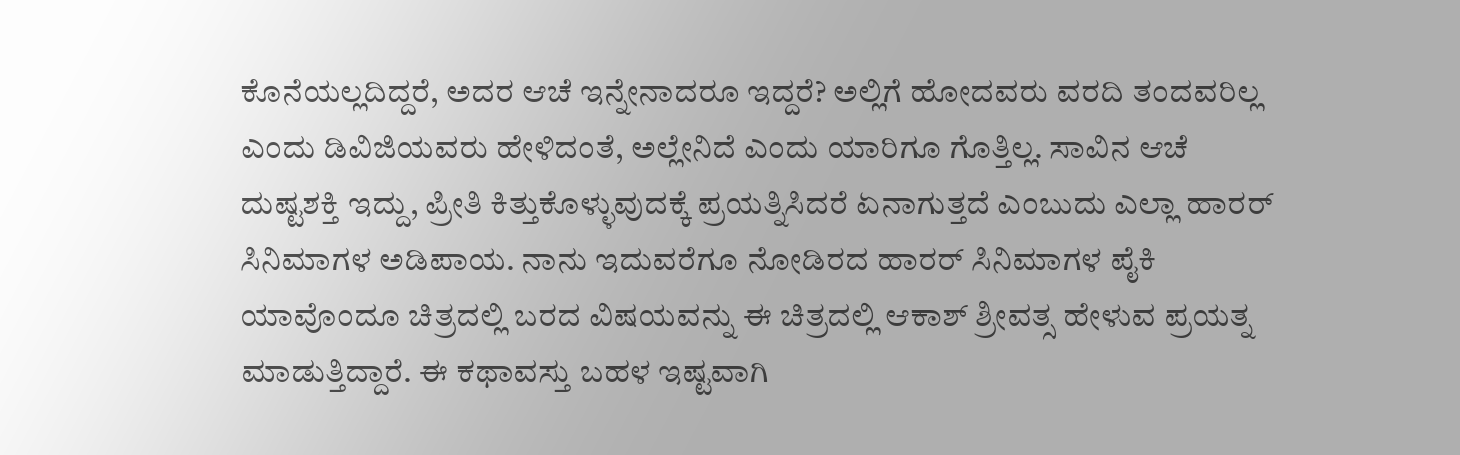ಕೊನೆಯಲ್ಲದಿದ್ದರೆ, ಅದರ ಆಚೆ ಇನ್ನೇನಾದರೂ ಇದ್ದರೆ? ಅಲ್ಲಿಗೆ ಹೋದವರು ವರದಿ ತಂದವರಿಲ್ಲ ಎಂದು ಡಿವಿಜಿಯವರು ಹೇಳಿದಂತೆ, ಅಲ್ಲೇನಿದೆ ಎಂದು ಯಾರಿಗೂ ಗೊತ್ತಿಲ್ಲ. ಸಾವಿನ ಆಚೆ ದುಷ್ಟಶಕ್ತಿ ಇದ್ದು, ಪ್ರೀತಿ ಕಿತ್ತುಕೊಳ್ಳುವುದಕ್ಕೆ ಪ್ರಯತ್ನಿಸಿದರೆ ಏನಾಗುತ್ತದೆ ಎಂಬುದು ಎಲ್ಲಾ ಹಾರರ್ ಸಿನಿಮಾಗಳ ಅಡಿಪಾಯ. ನಾನು ಇದುವರೆಗೂ ನೋಡಿರದ ಹಾರರ್ ಸಿನಿಮಾಗಳ ಪೈಕಿ ಯಾವೊಂದೂ ಚಿತ್ರದಲ್ಲಿ ಬರದ ವಿಷಯವನ್ನು ಈ ಚಿತ್ರದಲ್ಲಿ ಆಕಾಶ್ ಶ್ರೀವತ್ಸ ಹೇಳುವ ಪ್ರಯತ್ನ ಮಾಡುತ್ತಿದ್ದಾರೆ. ಈ ಕಥಾವಸ್ತು ಬಹಳ ಇಷ್ಟವಾಗಿ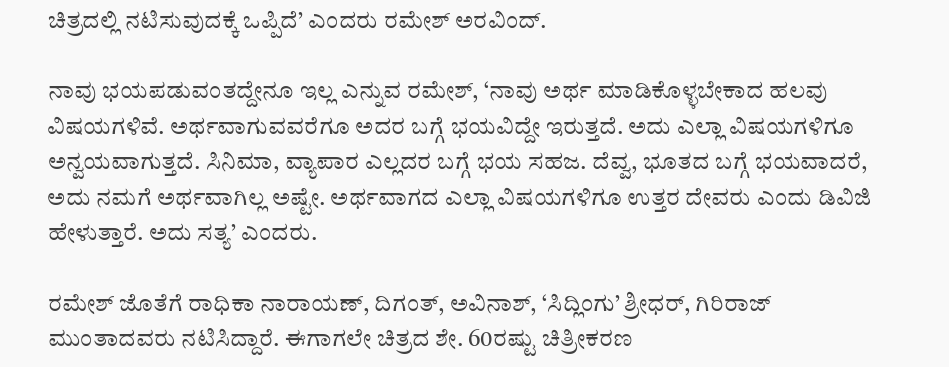ಚಿತ್ರದಲ್ಲಿ ನಟಿಸುವುದಕ್ಕೆ ಒಪ್ಪಿದೆ’ ಎಂದರು ರಮೇಶ್ ‍ಅರವಿಂದ್‍.

ನಾವು ಭಯಪಡುವಂತದ್ದೇನೂ ಇಲ್ಲ ಎನ್ನುವ ರಮೇಶ್‍, ‘ನಾವು ಅರ್ಥ ಮಾಡಿಕೊಳ್ಳಬೇಕಾದ ಹಲವು ವಿಷಯಗಳಿವೆ. ಅರ್ಥವಾಗುವವರೆಗೂ ಅದರ ಬಗ್ಗೆ ಭಯವಿದ್ದೇ ಇರುತ್ತದೆ. ಅದು ಎಲ್ಲಾ ವಿಷಯಗಳಿಗೂ ಅನ್ವಯವಾಗುತ್ತದೆ. ಸಿನಿಮಾ, ವ್ಯಾಪಾರ ಎಲ್ಲದರ ಬಗ್ಗೆ ಭಯ ಸಹಜ. ದೆವ್ವ, ಭೂತದ ಬಗ್ಗೆ ಭಯವಾದರೆ, ಅದು ನಮಗೆ ಅರ್ಥವಾಗಿಲ್ಲ ಅಷ್ಟೇ. ಅರ್ಥವಾಗದ ಎಲ್ಲಾ ವಿಷಯಗಳಿಗೂ ಉತ್ತರ ದೇವರು ಎಂದು ಡಿವಿಜಿ ಹೇಳುತ್ತಾರೆ. ಅದು ಸತ್ಯ’ ಎಂದರು.

ರಮೇಶ್‍ ಜೊತೆಗೆ ರಾಧಿಕಾ ನಾರಾಯಣ್‍, ದಿಗಂತ್‍, ಅವಿನಾಶ್‍, ‘ಸಿದ್ಲಿಂಗು’ ಶ್ರೀಧರ್, ಗಿರಿರಾಜ್‍ ಮುಂತಾದವರು ನಟಿಸಿದ್ದಾರೆ. ಈಗಾಗಲೇ ಚಿತ್ರದ ಶೇ. 60ರಷ್ಟು ಚಿತ್ರೀಕರಣ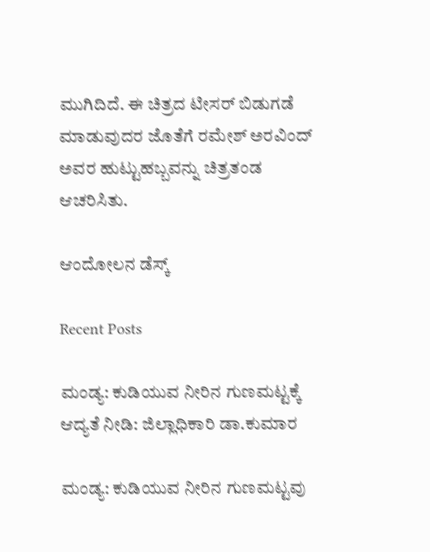ಮುಗಿದಿದೆ. ಈ ಚಿತ್ರದ ಟೀಸರ್ ಬಿಡುಗಡೆ ಮಾಡುವುದರ ಜೊತೆಗೆ ರಮೇಶ್‍ ಅರವಿಂದ್‍ ಅವರ ಹುಟ್ಟುಹಬ್ಬವನ್ನು ಚಿತ್ರತಂಡ ಆಚರಿಸಿತು.

ಆಂದೋಲನ ಡೆಸ್ಕ್

Recent Posts

ಮಂಡ್ಯ: ಕುಡಿಯುವ ನೀರಿನ ಗುಣಮಟ್ಟಕ್ಕೆ ಆದ್ಯತೆ ನೀಡಿ: ಜಿಲ್ಲಾಧಿಕಾರಿ ಡಾ.ಕುಮಾರ

ಮಂಡ್ಯ: ಕುಡಿಯುವ ನೀರಿನ ಗುಣಮಟ್ಟವು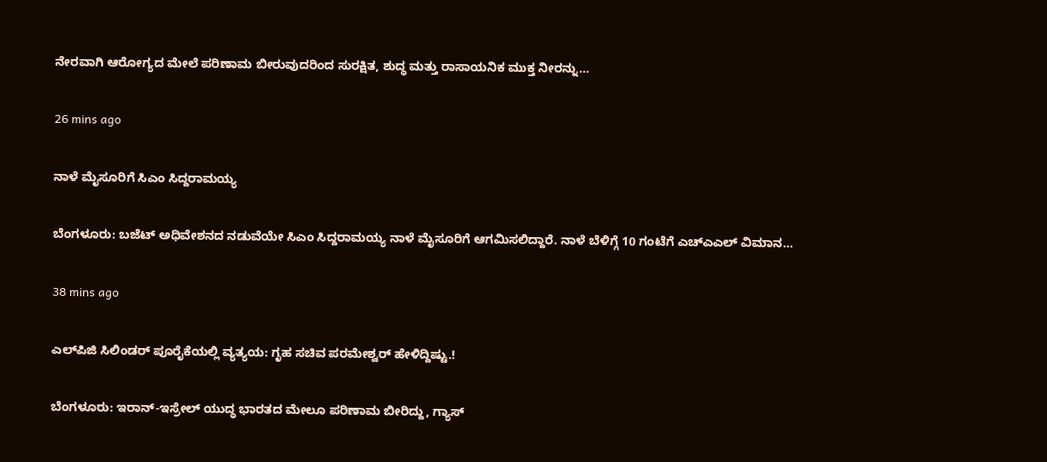ನೇರವಾಗಿ ಆರೋಗ್ಯದ ಮೇಲೆ ಪರಿಣಾಮ ಬೀರುವುದರಿಂದ ಸುರಕ್ಷಿತ, ಶುದ್ಧ ಮತ್ತು ರಾಸಾಯನಿಕ ಮುಕ್ತ ನೀರನ್ನು…

26 mins ago

ನಾಳೆ ಮೈಸೂರಿಗೆ ಸಿಎಂ ಸಿದ್ದರಾಮಯ್ಯ

ಬೆಂಗಳೂರು: ಬಜೆಟ್‌ ಅಧಿವೇಶನದ ನಡುವೆಯೇ ಸಿಎಂ ಸಿದ್ದರಾಮಯ್ಯ ನಾಳೆ ಮೈಸೂರಿಗೆ ಆಗಮಿಸಲಿದ್ದಾರೆ. ನಾಳೆ ಬೆಳಿಗ್ಗೆ 10 ಗಂಟೆಗೆ ಎಚ್‌ಎಎಲ್‌ ವಿಮಾನ…

38 mins ago

ಎಲ್‌ಪಿಜಿ ಸಿಲಿಂಡರ್‌ ಪೂರೈಕೆಯಲ್ಲಿ ವ್ಯತ್ಯಯ: ಗೃಹ ಸಚಿವ ಪರಮೇಶ್ವರ್‌ ಹೇಳಿದ್ದಿಷ್ಟು.!

ಬೆಂಗಳೂರು: ಇರಾನ್‌-ಇಸ್ರೇಲ್‌ ಯುದ್ಧ ಭಾರತದ ಮೇಲೂ ಪರಿಣಾಮ ಬೀರಿದ್ದು, ಗ್ಯಾಸ್‌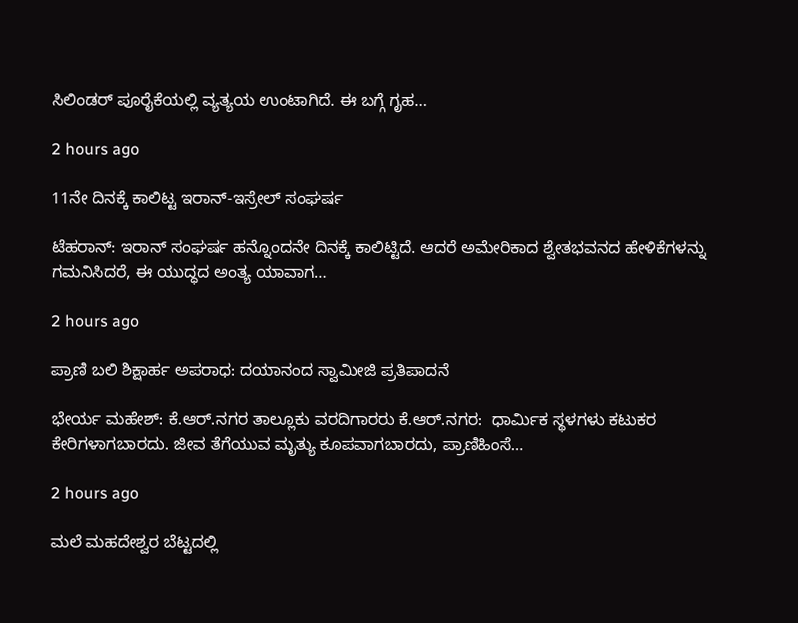ಸಿಲಿಂಡರ್‌ ಪೂರೈಕೆಯಲ್ಲಿ ವ್ಯತ್ಯಯ ಉಂಟಾಗಿದೆ. ಈ ಬಗ್ಗೆ ಗೃಹ…

2 hours ago

11ನೇ ದಿನಕ್ಕೆ ಕಾಲಿಟ್ಟ ಇರಾನ್‌-ಇಸ್ರೇಲ್‌ ಸಂಘರ್ಷ

ಟೆಹರಾನ್: ಇರಾನ್ ಸಂಘರ್ಷ ಹನ್ನೊಂದನೇ ದಿನಕ್ಕೆ ಕಾಲಿಟ್ಟಿದೆ. ಆದರೆ ಅಮೇರಿಕಾದ ಶ್ವೇತಭವನದ ಹೇಳಿಕೆಗಳನ್ನು ಗಮನಿಸಿದರೆ, ಈ ಯುದ್ಧದ ಅಂತ್ಯ ಯಾವಾಗ…

2 hours ago

ಪ್ರಾಣಿ ಬಲಿ ಶಿಕ್ಷಾರ್ಹ ಅಪರಾಧ: ದಯಾನಂದ ಸ್ವಾಮೀಜಿ ಪ್ರತಿಪಾದನೆ

ಭೇರ್ಯ ಮಹೇಶ್: ಕೆ.ಆರ್.ನಗರ ತಾಲ್ಲೂಕು ವರದಿಗಾರರು ಕೆ.ಆರ್.ನಗರ:  ಧಾರ್ಮಿಕ ಸ್ಥಳಗಳು ಕಟುಕರ ಕೇರಿಗಳಾಗಬಾರದು. ಜೀವ ತೆಗೆಯುವ ಮೃತ್ಯು ಕೂಪವಾಗಬಾರದು, ಪ್ರಾಣಿಹಿಂಸೆ…

2 hours ago

ಮಲೆ ಮಹದೇಶ್ವರ ಬೆಟ್ಟದಲ್ಲಿ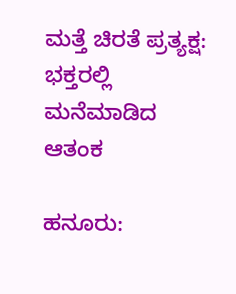ಮತ್ತೆ ಚಿರತೆ ಪ್ರತ್ಯಕ್ಷ: ಭಕ್ತರಲ್ಲಿ ಮನೆಮಾಡಿದ ಆತಂಕ

ಹನೂರು: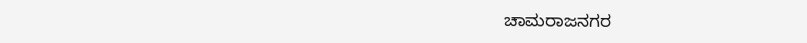ಚಾಮರಾಜನಗರ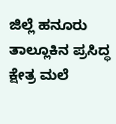ಜಿಲ್ಲೆ ಹನೂರು ತಾಲ್ಲೂಕಿನ ಪ್ರಸಿದ್ಧ ಕ್ಷೇತ್ರ ಮಲೆ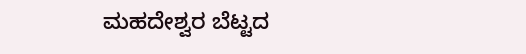ಮಹದೇಶ್ವರ ಬೆಟ್ಟದ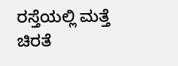ರಸ್ತೆಯಲ್ಲಿ ಮತ್ತೆ ಚಿರತೆ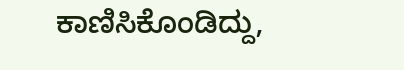ಕಾಣಿಸಿಕೊಂಡಿದ್ದು,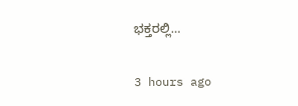ಭಕ್ತರಲ್ಲಿ…

3 hours ago